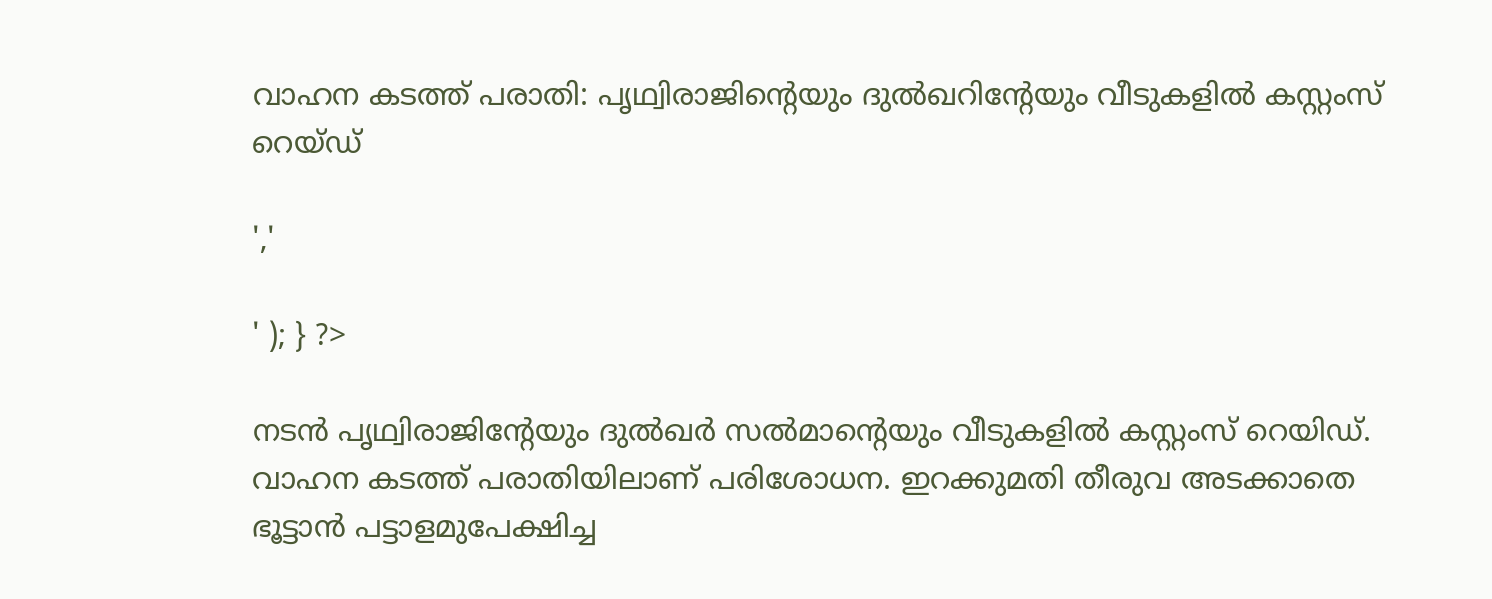വാഹന കടത്ത് പരാതി: പൃഥ്വിരാജിന്റെയും ദുൽഖറിന്റേയും വീടുകളിൽ കസ്റ്റംസ് റെയ്ഡ്

','

' ); } ?>

നടൻ പൃഥ്വിരാജിന്റേയും ദുൽഖർ സൽമാന്റെയും വീടുകളിൽ കസ്റ്റംസ് റെയിഡ്. വാഹന കടത്ത് പരാതിയിലാണ് പരിശോധന. ഇറക്കുമതി തീരുവ അടക്കാതെ ഭൂട്ടാൻ പട്ടാളമുപേക്ഷിച്ച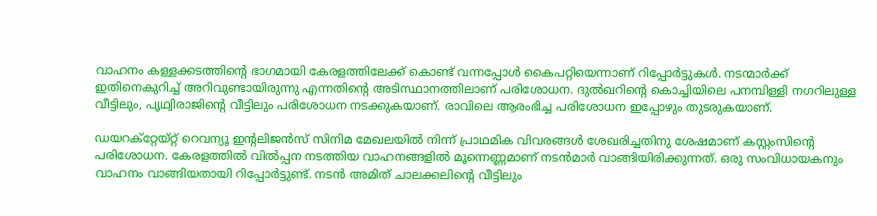വാഹനം കള്ളക്കടത്തിന്റെ ഭാഗമായി കേരളത്തിലേക്ക് കൊണ്ട് വന്നപ്പോൾ കൈപറ്റിയെന്നാണ് റിപ്പോർട്ടുകൾ. നടന്മാർക്ക് ഇതിനെകുറിച്ച് അറിവുണ്ടായിരുന്നു എന്നതിന്റെ അടിസ്ഥാനത്തിലാണ് പരിശോധന. ദുൽഖറിന്റെ കൊച്ചിയിലെ പനമ്പിള്ളി നഗറിലുള്ള വീട്ടിലും, പൃഥ്വിരാജിന്റെ വീട്ടിലും പരിശോധന നടക്കുകയാണ്. രാവിലെ ആരംഭിച്ച പരിശോധന ഇപ്പോഴും തുടരുകയാണ്.

ഡയറക്റ്റേയ്റ്റ് റെവന്യൂ ഇന്റലിജൻസ് സിനിമ മേഖലയിൽ നിന്ന് പ്രാഥമിക വിവരങ്ങൾ ശേഖരിച്ചതിനു ശേഷമാണ് കസ്റ്റംസിന്റെ പരിശോധന. കേരളത്തിൽ വിൽപ്പന നടത്തിയ വാഹനങ്ങളിൽ മൂന്നെണ്ണമാണ് നടൻമാർ വാങ്ങിയിരിക്കുന്നത്. ഒരു സംവിധായകനും വാഹനം വാങ്ങിയതായി റിപ്പോർട്ടുണ്ട്. നടൻ അമിത് ചാലക്കലിന്റെ വീട്ടിലും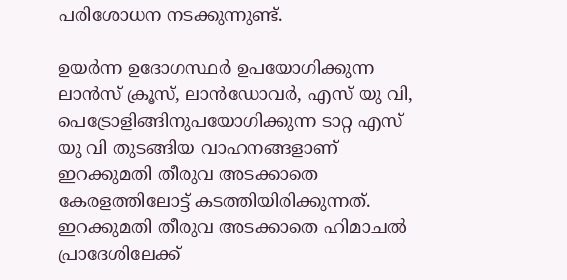പരിശോധന നടക്കുന്നുണ്ട്.

ഉയർന്ന ഉദോഗസ്ഥർ ഉപയോഗിക്കുന്ന ലാൻസ് ക്രൂസ്, ലാൻഡോവർ, എസ് യു വി, പെട്രോളിങ്ങിനുപയോഗിക്കുന്ന ടാറ്റ എസ് യു വി തുടങ്ങിയ വാഹനങ്ങളാണ് ഇറക്കുമതി തീരുവ അടക്കാതെ കേരളത്തിലോട്ട് കടത്തിയിരിക്കുന്നത്. ഇറക്കുമതി തീരുവ അടക്കാതെ ഹിമാചൽ പ്രാദേശിലേക്ക്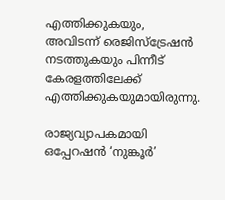എത്തിക്കുകയും, അവിടന്ന് രെജിസ്ട്രേഷൻ നടത്തുകയും പിന്നീട് കേരളത്തിലേക്ക് എത്തിക്കുകയുമായിരുന്നു.

രാജ്യവ്യാപകമായി ഒപ്പേറഷൻ ‘നുങ്കൂർ’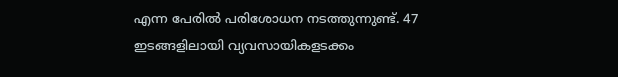എന്ന പേരിൽ പരിശോധന നടത്തുന്നുണ്ട്. 47 ഇടങ്ങളിലായി വ്യവസായികളടക്കം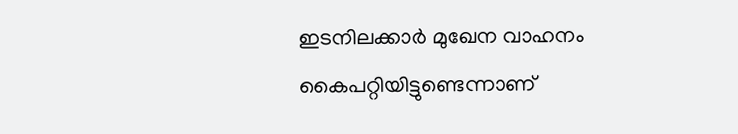ഇടനിലക്കാർ മുഖേന വാഹനം കൈപറ്റിയിട്ടുണ്ടെന്നാണ്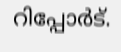റിപ്പോർട്.